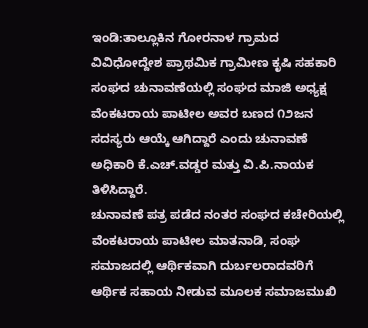ಇಂಡಿ:ತಾಲ್ಲೂಕಿನ ಗೋರನಾಳ ಗ್ರಾಮದ ವಿವಿಧೋದ್ದೇಶ ಪ್ರಾಥಮಿಕ ಗ್ರಾಮೀಣ ಕೃಷಿ ಸಹಕಾರಿ ಸಂಘದ ಚುನಾವಣೆಯಲ್ಲಿ ಸಂಘದ ಮಾಜಿ ಅಧ್ಯಕ್ಷ ವೆಂಕಟರಾಯ ಪಾಟೀಲ ಅವರ ಬಣದ ೧೨ಜನ ಸದಸ್ಯರು ಆಯ್ಕೆ ಆಗಿದ್ದಾರೆ ಎಂದು ಚುನಾವಣೆ ಅಧಿಕಾರಿ ಕೆ.ಎಚ್.ವಡ್ಡರ ಮತ್ತು ವಿ.ಪಿ.ನಾಯಕ ತಿಳಿಸಿದ್ದಾರೆ.
ಚುನಾವಣೆ ಪತ್ರ ಪಡೆದ ನಂತರ ಸಂಘದ ಕಚೇರಿಯಲ್ಲಿ ವೆಂಕಟರಾಯ ಪಾಟೀಲ ಮಾತನಾಡಿ, ಸಂಘ ಸಮಾಜದಲ್ಲಿ ಆರ್ಥಿಕವಾಗಿ ದುರ್ಬಲರಾದವರಿಗೆ ಆರ್ಥಿಕ ಸಹಾಯ ನೀಡುವ ಮೂಲಕ ಸಮಾಜಮುಖಿ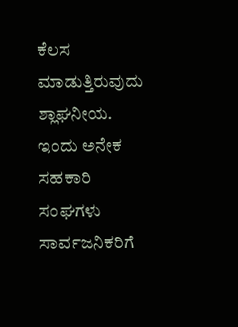ಕೆಲಸ ಮಾಡುತ್ತಿರುವುದು ಶ್ಲಾಘನೀಯ. ಇಂದು ಅನೇಕ ಸಹಕಾರಿ ಸಂಘಗಳು ಸಾರ್ವಜನಿಕರಿಗೆ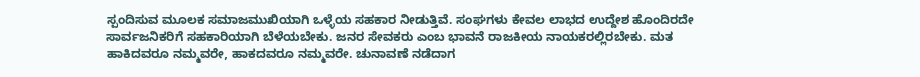ಸ್ಪಂದಿಸುವ ಮೂಲಕ ಸಮಾಜಮುಖಿಯಾಗಿ ಒಳ್ಳೆಯ ಸಹಕಾರ ನೀಡುತ್ತಿವೆ. ಸಂಘಗಳು ಕೇವಲ ಲಾಭದ ಉದ್ದೇಶ ಹೊಂದಿರದೇ ಸಾರ್ವಜನಿಕರಿಗೆ ಸಹಕಾರಿಯಾಗಿ ಬೆಳೆಯಬೇಕು. ಜನರ ಸೇವಕರು ಎಂಬ ಭಾವನೆ ರಾಜಕೀಯ ನಾಯಕರಲ್ಲಿರಬೇಕು. ಮತ ಹಾಕಿದವರೂ ನಮ್ಮವರೇ, ಹಾಕದವರೂ ನಮ್ಮವರೇ. ಚುನಾವಣೆ ನಡೆದಾಗ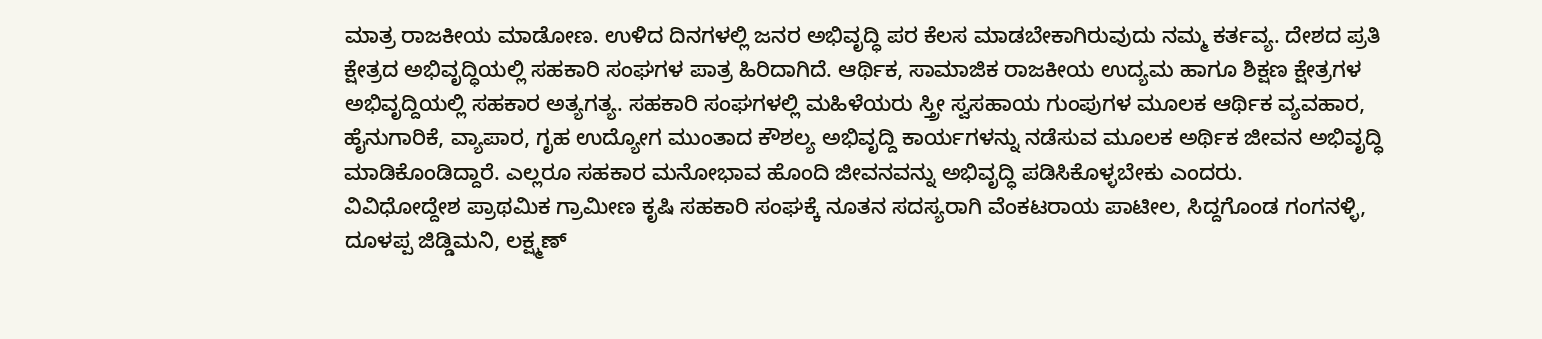ಮಾತ್ರ ರಾಜಕೀಯ ಮಾಡೋಣ. ಉಳಿದ ದಿನಗಳಲ್ಲಿ ಜನರ ಅಭಿವೃದ್ಧಿ ಪರ ಕೆಲಸ ಮಾಡಬೇಕಾಗಿರುವುದು ನಮ್ಮ ಕರ್ತವ್ಯ. ದೇಶದ ಪ್ರತಿ ಕ್ಷೇತ್ರದ ಅಭಿವೃದ್ಧಿಯಲ್ಲಿ ಸಹಕಾರಿ ಸಂಘಗಳ ಪಾತ್ರ ಹಿರಿದಾಗಿದೆ. ಆರ್ಥಿಕ, ಸಾಮಾಜಿಕ ರಾಜಕೀಯ ಉದ್ಯಮ ಹಾಗೂ ಶಿಕ್ಷಣ ಕ್ಷೇತ್ರಗಳ ಅಭಿವೃದ್ದಿಯಲ್ಲಿ ಸಹಕಾರ ಅತ್ಯಗತ್ಯ. ಸಹಕಾರಿ ಸಂಘಗಳಲ್ಲಿ ಮಹಿಳೆಯರು ಸ್ತ್ರೀ ಸ್ವಸಹಾಯ ಗುಂಪುಗಳ ಮೂಲಕ ಆರ್ಥಿಕ ವ್ಯವಹಾರ, ಹೈನುಗಾರಿಕೆ, ವ್ಯಾಪಾರ, ಗೃಹ ಉದ್ಯೋಗ ಮುಂತಾದ ಕೌಶಲ್ಯ ಅಭಿವೃದ್ದಿ ಕಾರ್ಯಗಳನ್ನು ನಡೆಸುವ ಮೂಲಕ ಅರ್ಥಿಕ ಜೀವನ ಅಭಿವೃದ್ಧಿ ಮಾಡಿಕೊಂಡಿದ್ದಾರೆ. ಎಲ್ಲರೂ ಸಹಕಾರ ಮನೋಭಾವ ಹೊಂದಿ ಜೀವನವನ್ನು ಅಭಿವೃದ್ಧಿ ಪಡಿಸಿಕೊಳ್ಳಬೇಕು ಎಂದರು.
ವಿವಿಧೋದ್ದೇಶ ಪ್ರಾಥಮಿಕ ಗ್ರಾಮೀಣ ಕೃಷಿ ಸಹಕಾರಿ ಸಂಘಕ್ಕೆ ನೂತನ ಸದಸ್ಯರಾಗಿ ವೆಂಕಟರಾಯ ಪಾಟೀಲ, ಸಿದ್ದಗೊಂಡ ಗಂಗನಳ್ಳಿ, ದೂಳಪ್ಪ ಜಿಡ್ಡಿಮನಿ, ಲಕ್ಷ್ಮಣ್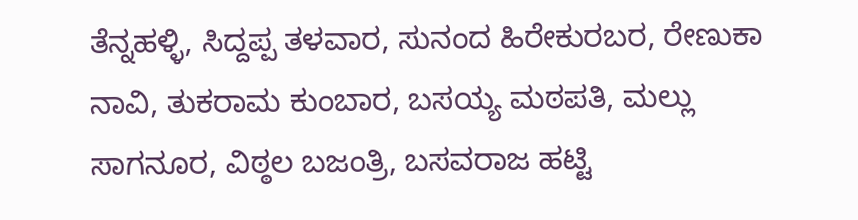ತೆನ್ನಹಳ್ಳಿ, ಸಿದ್ದಪ್ಪ ತಳವಾರ, ಸುನಂದ ಹಿರೇಕುರಬರ, ರೇಣುಕಾ ನಾವಿ, ತುಕರಾಮ ಕುಂಬಾರ, ಬಸಯ್ಯ ಮಠಪತಿ, ಮಲ್ಲು ಸಾಗನೂರ, ವಿಠ್ಠಲ ಬಜಂತ್ರಿ, ಬಸವರಾಜ ಹಟ್ಟಿ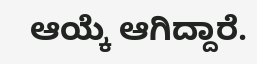ಆಯ್ಕೆ ಆಗಿದ್ದಾರೆ.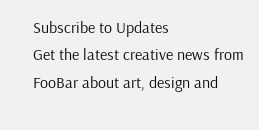Subscribe to Updates
Get the latest creative news from FooBar about art, design and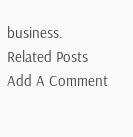business.
Related Posts
Add A Comment